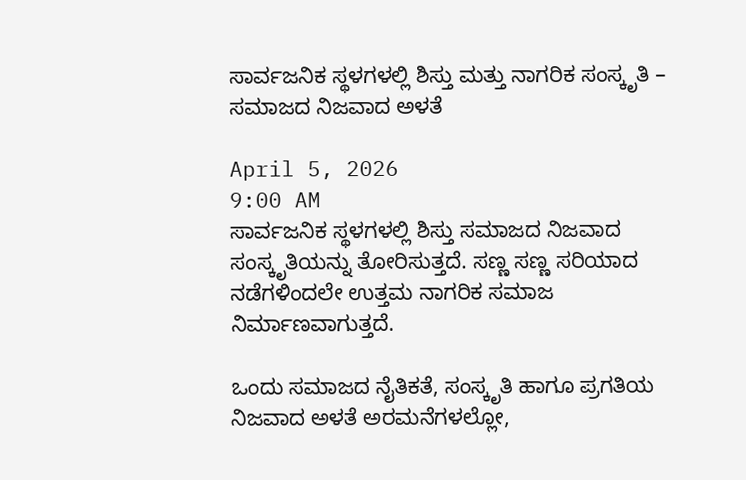ಸಾರ್ವಜನಿಕ ಸ್ಥಳಗಳಲ್ಲಿ ಶಿಸ್ತು ಮತ್ತು ನಾಗರಿಕ ಸಂಸ್ಕೃತಿ – ಸಮಾಜದ ನಿಜವಾದ ಅಳತೆ

April 5, 2026
9:00 AM
ಸಾರ್ವಜನಿಕ ಸ್ಥಳಗಳಲ್ಲಿ ಶಿಸ್ತು ಸಮಾಜದ ನಿಜವಾದ ಸಂಸ್ಕೃತಿಯನ್ನು ತೋರಿಸುತ್ತದೆ. ಸಣ್ಣ ಸಣ್ಣ ಸರಿಯಾದ ನಡೆಗಳಿಂದಲೇ ಉತ್ತಮ ನಾಗರಿಕ ಸಮಾಜ ನಿರ್ಮಾಣವಾಗುತ್ತದೆ.

ಒಂದು ಸಮಾಜದ ನೈತಿಕತೆ, ಸಂಸ್ಕೃತಿ ಹಾಗೂ ಪ್ರಗತಿಯ ನಿಜವಾದ ಅಳತೆ ಅರಮನೆಗಳಲ್ಲೋ,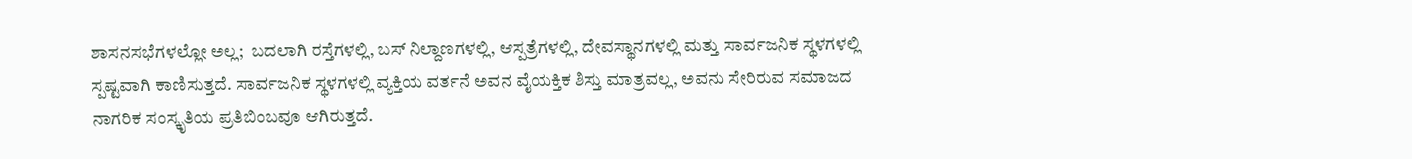ಶಾಸನಸಭೆಗಳಲ್ಲೋ ಅಲ್ಲ;  ಬದಲಾಗಿ ರಸ್ತೆಗಳಲ್ಲಿ, ಬಸ್ ನಿಲ್ದಾಣಗಳಲ್ಲಿ, ಆಸ್ಪತ್ರೆಗಳಲ್ಲಿ, ದೇವಸ್ಥಾನಗಳಲ್ಲಿ ಮತ್ತು ಸಾರ್ವಜನಿಕ ಸ್ಥಳಗಳಲ್ಲಿ ಸ್ಪಷ್ಟವಾಗಿ ಕಾಣಿಸುತ್ತದೆ. ಸಾರ್ವಜನಿಕ ಸ್ಥಳಗಳಲ್ಲಿ ವ್ಯಕ್ತಿಯ ವರ್ತನೆ ಅವನ ವೈಯಕ್ತಿಕ ಶಿಸ್ತು ಮಾತ್ರವಲ್ಲ, ಅವನು ಸೇರಿರುವ ಸಮಾಜದ ನಾಗರಿಕ ಸಂಸ್ಕೃತಿಯ ಪ್ರತಿಬಿಂಬವೂ ಆಗಿರುತ್ತದೆ.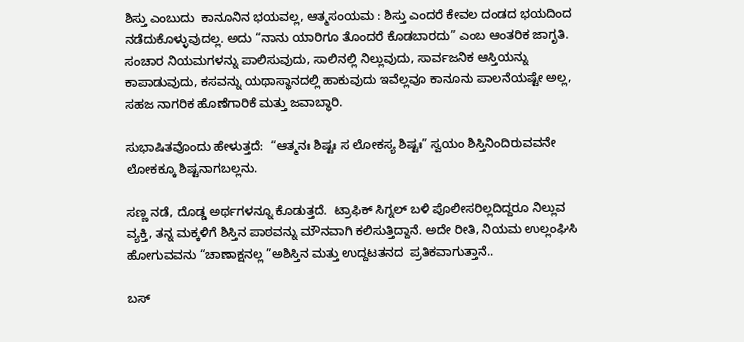ಶಿಸ್ತು ಎಂಬುದು  ಕಾನೂನಿನ ಭಯವಲ್ಲ, ಆತ್ಮಸಂಯಮ : ಶಿಸ್ತು ಎಂದರೆ ಕೇವಲ ದಂಡದ ಭಯದಿಂದ ನಡೆದುಕೊಳ್ಳುವುದಲ್ಲ. ಅದು “ನಾನು ಯಾರಿಗೂ ತೊಂದರೆ ಕೊಡಬಾರದು” ಎಂಬ ಆಂತರಿಕ ಜಾಗೃತಿ. ಸಂಚಾರ ನಿಯಮಗಳನ್ನು ಪಾಲಿಸುವುದು, ಸಾಲಿನಲ್ಲಿ ನಿಲ್ಲುವುದು, ಸಾರ್ವಜನಿಕ ಆಸ್ತಿಯನ್ನು ಕಾಪಾಡುವುದು, ಕಸವನ್ನು ಯಥಾಸ್ಥಾನದಲ್ಲಿ ಹಾಕುವುದು ಇವೆಲ್ಲವೂ ಕಾನೂನು ಪಾಲನೆಯಷ್ಟೇ ಅಲ್ಲ, ಸಹಜ ನಾಗರಿಕ ಹೊಣೆಗಾರಿಕೆ ಮತ್ತು ಜವಾಬ್ಧಾರಿ.

ಸುಭಾಷಿತವೊಂದು ಹೇಳುತ್ತದೆ:  “ಆತ್ಮನಃ ಶಿಷ್ಟಃ ಸ ಲೋಕಸ್ಯ ಶಿಷ್ಟಃ” ಸ್ವಯಂ ಶಿಸ್ತಿನಿಂದಿರುವವನೇ ಲೋಕಕ್ಕೂ ಶಿಷ್ಟನಾಗಬಲ್ಲನು.

ಸಣ್ಣ ನಡೆ, ದೊಡ್ಡ ಅರ್ಥಗಳನ್ನೂ ಕೊಡುತ್ತದೆ.  ಟ್ರಾಫಿಕ್ ಸಿಗ್ನಲ್ ಬಳಿ ಪೊಲೀಸರಿಲ್ಲದಿದ್ದರೂ ನಿಲ್ಲುವ ವ್ಯಕ್ತಿ, ತನ್ನ ಮಕ್ಕಳಿಗೆ ಶಿಸ್ತಿನ ಪಾಠವನ್ನು ಮೌನವಾಗಿ ಕಲಿಸುತ್ತಿದ್ದಾನೆ. ಅದೇ ರೀತಿ, ನಿಯಮ ಉಲ್ಲಂಘಿಸಿ ಹೋಗುವವನು “ಚಾಣಾಕ್ಷನಲ್ಲ ”ಅಶಿಸ್ತಿನ ಮತ್ತು ಉದ್ದಟತನದ  ಪ್ರತಿಕವಾಗುತ್ತಾನೆ..

ಬಸ್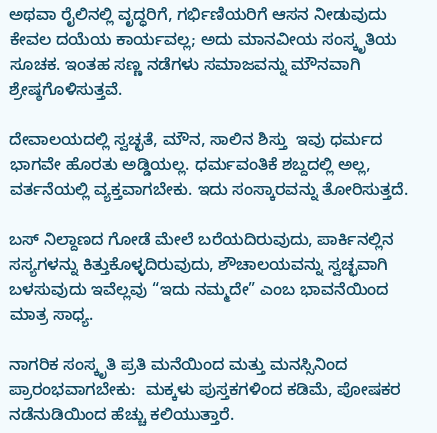ಅಥವಾ ರೈಲಿನಲ್ಲಿ ವೃದ್ಧರಿಗೆ, ಗರ್ಭಿಣಿಯರಿಗೆ ಆಸನ ನೀಡುವುದು ಕೇವಲ ದಯೆಯ ಕಾರ್ಯವಲ್ಲ; ಅದು ಮಾನವೀಯ ಸಂಸ್ಕೃತಿಯ ಸೂಚಕ. ಇಂತಹ ಸಣ್ಣ ನಡೆಗಳು ಸಮಾಜವನ್ನು ಮೌನವಾಗಿ ಶ್ರೇಷ್ಠಗೊಳಿಸುತ್ತವೆ.

ದೇವಾಲಯದಲ್ಲಿ ಸ್ವಚ್ಛತೆ, ಮೌನ, ಸಾಲಿನ ಶಿಸ್ತು  ಇವು ಧರ್ಮದ ಭಾಗವೇ ಹೊರತು ಅಡ್ಡಿಯಲ್ಲ. ಧರ್ಮವಂತಿಕೆ ಶಬ್ದದಲ್ಲಿ ಅಲ್ಲ, ವರ್ತನೆಯಲ್ಲಿ ವ್ಯಕ್ತವಾಗಬೇಕು. ಇದು ಸಂಸ್ಕಾರವನ್ನು ತೋರಿಸುತ್ತದೆ.

ಬಸ್ ನಿಲ್ದಾಣದ ಗೋಡೆ ಮೇಲೆ ಬರೆಯದಿರುವುದು, ಪಾರ್ಕಿನಲ್ಲಿನ ಸಸ್ಯಗಳನ್ನು ಕಿತ್ತುಕೊಳ್ಳದಿರುವುದು, ಶೌಚಾಲಯವನ್ನು ಸ್ವಚ್ಛವಾಗಿ ಬಳಸುವುದು ಇವೆಲ್ಲವು “ಇದು ನಮ್ಮದೇ” ಎಂಬ ಭಾವನೆಯಿಂದ ಮಾತ್ರ ಸಾಧ್ಯ.

ನಾಗರಿಕ ಸಂಸ್ಕೃತಿ ಪ್ರತಿ ಮನೆಯಿಂದ ಮತ್ತು ಮನಸ್ಸಿನಿಂದ ಪ್ರಾರಂಭವಾಗಬೇಕು:  ಮಕ್ಕಳು ಪುಸ್ತಕಗಳಿಂದ ಕಡಿಮೆ, ಪೋಷಕರ ನಡೆನುಡಿಯಿಂದ ಹೆಚ್ಚು ಕಲಿಯುತ್ತಾರೆ.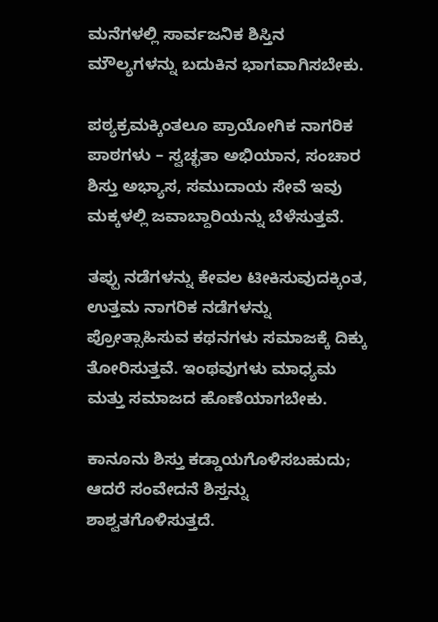ಮನೆಗಳಲ್ಲಿ ಸಾರ್ವಜನಿಕ ಶಿಸ್ತಿನ ಮೌಲ್ಯಗಳನ್ನು ಬದುಕಿನ ಭಾಗವಾಗಿಸಬೇಕು.

ಪಠ್ಯಕ್ರಮಕ್ಕಿಂತಲೂ ಪ್ರಾಯೋಗಿಕ ನಾಗರಿಕ ಪಾಠಗಳು – ಸ್ವಚ್ಛತಾ ಅಭಿಯಾನ, ಸಂಚಾರ ಶಿಸ್ತು ಅಭ್ಯಾಸ, ಸಮುದಾಯ ಸೇವೆ ಇವು ಮಕ್ಕಳಲ್ಲಿ ಜವಾಬ್ದಾರಿಯನ್ನು ಬೆಳೆಸುತ್ತವೆ.

ತಪ್ಪು ನಡೆಗಳನ್ನು ಕೇವಲ ಟೀಕಿಸುವುದಕ್ಕಿಂತ, ಉತ್ತಮ ನಾಗರಿಕ ನಡೆಗಳನ್ನು ಪ್ರೋತ್ಸಾಹಿಸುವ ಕಥನಗಳು ಸಮಾಜಕ್ಕೆ ದಿಕ್ಕು ತೋರಿಸುತ್ತವೆ. ಇಂಥವುಗಳು ಮಾಧ್ಯಮ ಮತ್ತು ಸಮಾಜದ ಹೊಣೆಯಾಗಬೇಕು.

ಕಾನೂನು ಶಿಸ್ತು ಕಡ್ಡಾಯಗೊಳಿಸಬಹುದು; ಆದರೆ ಸಂವೇದನೆ ಶಿಸ್ತನ್ನು ಶಾಶ್ವತಗೊಳಿಸುತ್ತದೆ.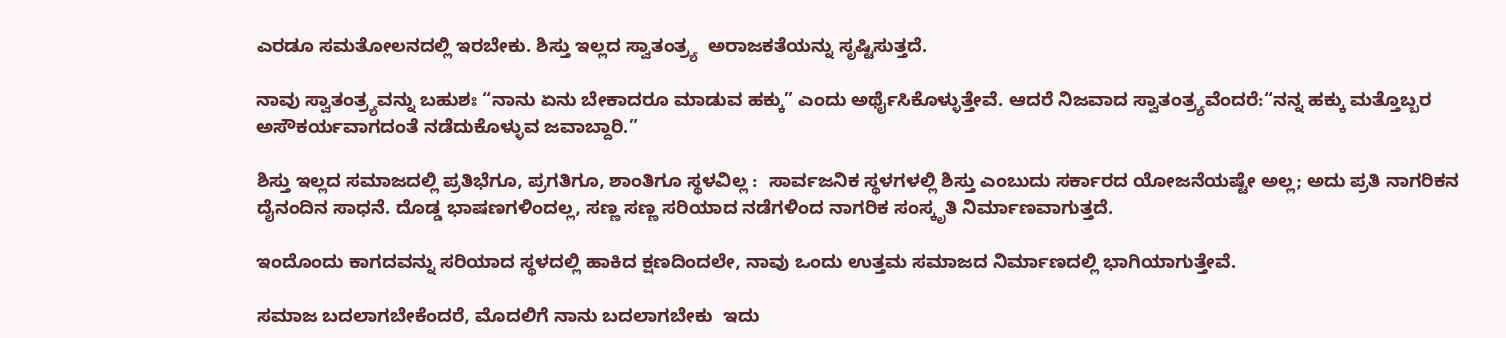ಎರಡೂ ಸಮತೋಲನದಲ್ಲಿ ಇರಬೇಕು. ಶಿಸ್ತು ಇಲ್ಲದ ಸ್ವಾತಂತ್ರ್ಯ  ಅರಾಜಕತೆಯನ್ನು ಸೃಷ್ಟಿಸುತ್ತದೆ.

ನಾವು ಸ್ವಾತಂತ್ರ್ಯವನ್ನು ಬಹುಶಃ “ನಾನು ಏನು ಬೇಕಾದರೂ ಮಾಡುವ ಹಕ್ಕು” ಎಂದು ಅರ್ಥೈಸಿಕೊಳ್ಳುತ್ತೇವೆ. ಆದರೆ ನಿಜವಾದ ಸ್ವಾತಂತ್ರ್ಯವೆಂದರೆ:“ನನ್ನ ಹಕ್ಕು ಮತ್ತೊಬ್ಬರ ಅಸೌಕರ್ಯವಾಗದಂತೆ ನಡೆದುಕೊಳ್ಳುವ ಜವಾಬ್ದಾರಿ.”

ಶಿಸ್ತು ಇಲ್ಲದ ಸಮಾಜದಲ್ಲಿ ಪ್ರತಿಭೆಗೂ, ಪ್ರಗತಿಗೂ, ಶಾಂತಿಗೂ ಸ್ಥಳವಿಲ್ಲ :  ಸಾರ್ವಜನಿಕ ಸ್ಥಳಗಳಲ್ಲಿ ಶಿಸ್ತು ಎಂಬುದು ಸರ್ಕಾರದ ಯೋಜನೆಯಷ್ಟೇ ಅಲ್ಲ; ಅದು ಪ್ರತಿ ನಾಗರಿಕನ ದೈನಂದಿನ ಸಾಧನೆ. ದೊಡ್ಡ ಭಾಷಣಗಳಿಂದಲ್ಲ, ಸಣ್ಣ ಸಣ್ಣ ಸರಿಯಾದ ನಡೆಗಳಿಂದ ನಾಗರಿಕ ಸಂಸ್ಕೃತಿ ನಿರ್ಮಾಣವಾಗುತ್ತದೆ.

ಇಂದೊಂದು ಕಾಗದವನ್ನು ಸರಿಯಾದ ಸ್ಥಳದಲ್ಲಿ ಹಾಕಿದ ಕ್ಷಣದಿಂದಲೇ, ನಾವು ಒಂದು ಉತ್ತಮ ಸಮಾಜದ ನಿರ್ಮಾಣದಲ್ಲಿ ಭಾಗಿಯಾಗುತ್ತೇವೆ.

ಸಮಾಜ ಬದಲಾಗಬೇಕೆಂದರೆ, ಮೊದಲಿಗೆ ನಾನು ಬದಲಾಗಬೇಕು  ಇದು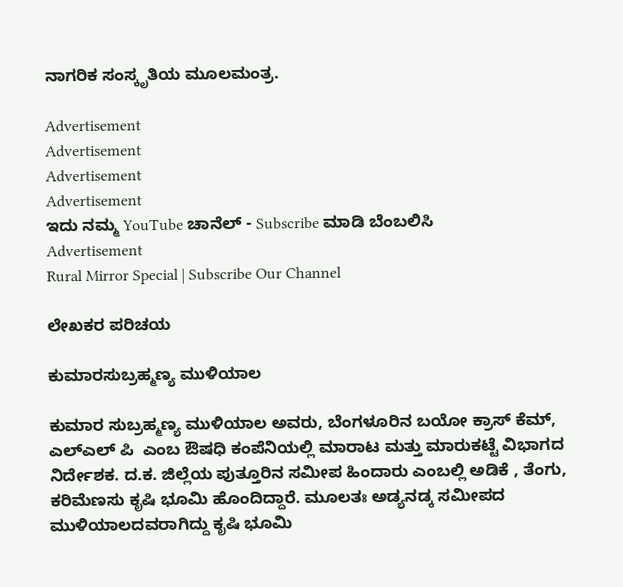ನಾಗರಿಕ ಸಂಸ್ಕೃತಿಯ ಮೂಲಮಂತ್ರ.

Advertisement
Advertisement
Advertisement
Advertisement
ಇದು ನಮ್ಮ YouTube ಚಾನೆಲ್ - Subscribe ಮಾಡಿ ಬೆಂಬಲಿಸಿ
Advertisement
Rural Mirror Special | Subscribe Our Channel

ಲೇಖಕರ ಪರಿಚಯ

ಕುಮಾರಸುಬ್ರಹ್ಮಣ್ಯ ಮುಳಿಯಾಲ

ಕುಮಾರ ಸುಬ್ರಹ್ಮಣ್ಯ ಮುಳಿಯಾಲ ಅವರು, ಬೆಂಗಳೂರಿನ ಬಯೋ ಕ್ರಾಸ್ ಕೆಮ್, ಎಲ್ಎಲ್ ಪಿ  ಎಂಬ ಔಷಧಿ ಕಂಪೆನಿಯಲ್ಲಿ ಮಾರಾಟ ಮತ್ತು ಮಾರುಕಟ್ಟೆ ವಿಭಾಗದ ನಿರ್ದೇಶಕ. ದ.ಕ. ಜಿಲ್ಲೆಯ ಪುತ್ತೂರಿನ ಸಮೀಪ ಹಿಂದಾರು ಎಂಬಲ್ಲಿ ಅಡಿಕೆ , ತೆಂಗು, ಕರಿಮೆಣಸು ಕೃಷಿ ಭೂಮಿ ಹೊಂದಿದ್ದಾರೆ. ಮೂಲತಃ ಅಡ್ಯನಡ್ಕ ಸಮೀಪದ ಮುಳಿಯಾಲದವರಾಗಿದ್ದು ಕೃಷಿ ಭೂಮಿ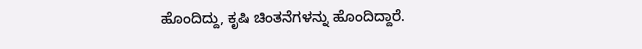ಹೊಂದಿದ್ದು, ಕೃಷಿ ಚಿಂತನೆಗಳನ್ನು ಹೊಂದಿದ್ದಾರೆ.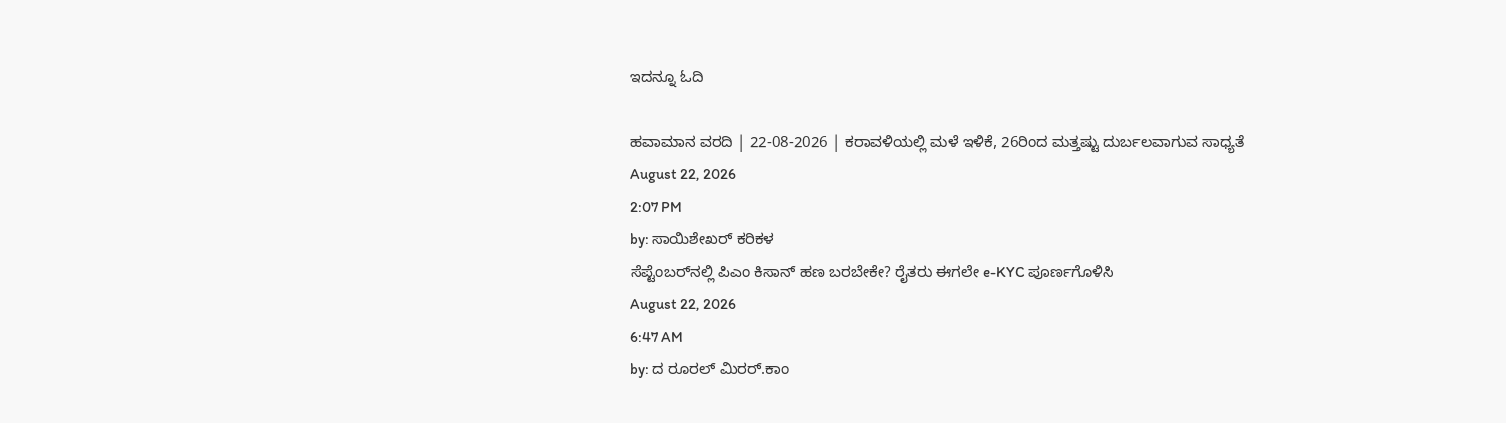ಇದನ್ನೂ ಓದಿ

ಹವಾಮಾನ ವರದಿ | 22-08-2026 | ಕರಾವಳಿಯಲ್ಲಿ ಮಳೆ ಇಳಿಕೆ, 26ರಿಂದ ಮತ್ತಷ್ಟು ದುರ್ಬಲವಾಗುವ ಸಾಧ್ಯತೆ
August 22, 2026
2:07 PM
by: ಸಾಯಿಶೇಖರ್ ಕರಿಕಳ
ಸೆಪ್ಟೆಂಬರ್‌ನಲ್ಲಿ ಪಿಎಂ ಕಿಸಾನ್ ಹಣ ಬರಬೇಕೇ? ರೈತರು ಈಗಲೇ e-KYC ಪೂರ್ಣಗೊಳಿಸಿ
August 22, 2026
6:47 AM
by: ದ ರೂರಲ್ ಮಿರರ್.ಕಾಂ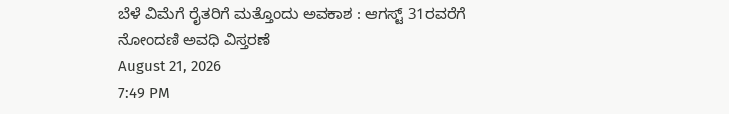ಬೆಳೆ ವಿಮೆಗೆ ರೈತರಿಗೆ ಮತ್ತೊಂದು ಅವಕಾಶ : ಆಗಸ್ಟ್ 31ರವರೆಗೆ ನೋಂದಣಿ ಅವಧಿ ವಿಸ್ತರಣೆ
August 21, 2026
7:49 PM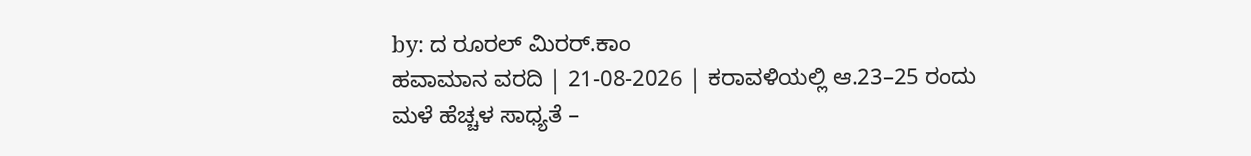by: ದ ರೂರಲ್ ಮಿರರ್.ಕಾಂ
ಹವಾಮಾನ ವರದಿ | 21-08-2026 | ಕರಾವಳಿಯಲ್ಲಿ ಆ.23–25 ರಂದು ಮಳೆ ಹೆಚ್ಚಳ ಸಾಧ್ಯತೆ –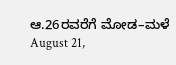ಆ.26ರವರೆಗೆ ಮೋಡ–ಮಳೆ
August 21,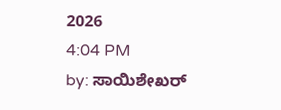2026
4:04 PM
by: ಸಾಯಿಶೇಖರ್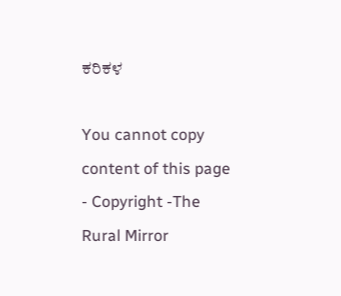ಕರಿಕಳ

You cannot copy content of this page - Copyright -The Rural Mirror